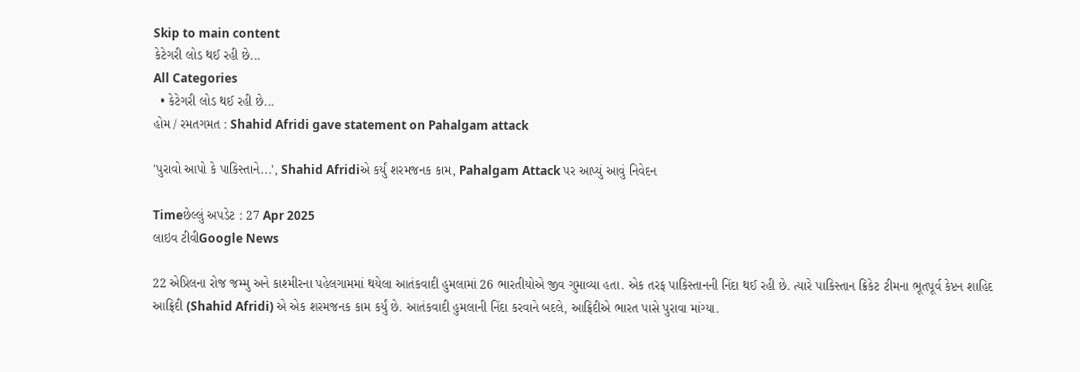Skip to main content
કેટેગરી લોડ થઈ રહી છે...
All Categories
  • કેટેગરી લોડ થઈ રહી છે...
હોમ / રમતગમત : Shahid Afridi gave statement on Pahalgam attack

'પુરાવો આપો કે પાકિસ્તાને...', Shahid Afridiએ કર્યું શરમજનક કામ, Pahalgam Attack પર આપ્યું આવું નિવેદન

Timeછેલ્લું અપડેટ : 27 Apr 2025
લાઇવ ટીવીGoogle News

22 એપ્રિલના રોજ જમ્મુ અને કાશ્મીરના પહેલગામમાં થયેલા આતંકવાદી હુમલામાં 26 ભારતીયોએ જીવ ગુમાવ્યા હતા. એક તરફ પાકિસ્તાનની નિંદા થઈ રહી છે. ત્યારે પાકિસ્તાન ક્રિકેટ ટીમના ભૂતપૂર્વ કેપ્ટન શાહિદ આફ્રિદી (Shahid Afridi) એ એક શરમજનક કામ કર્યું છે. આતંકવાદી હુમલાની નિંદા કરવાને બદલે, આફ્રિદીએ ભારત પાસે પુરાવા માંગ્યા.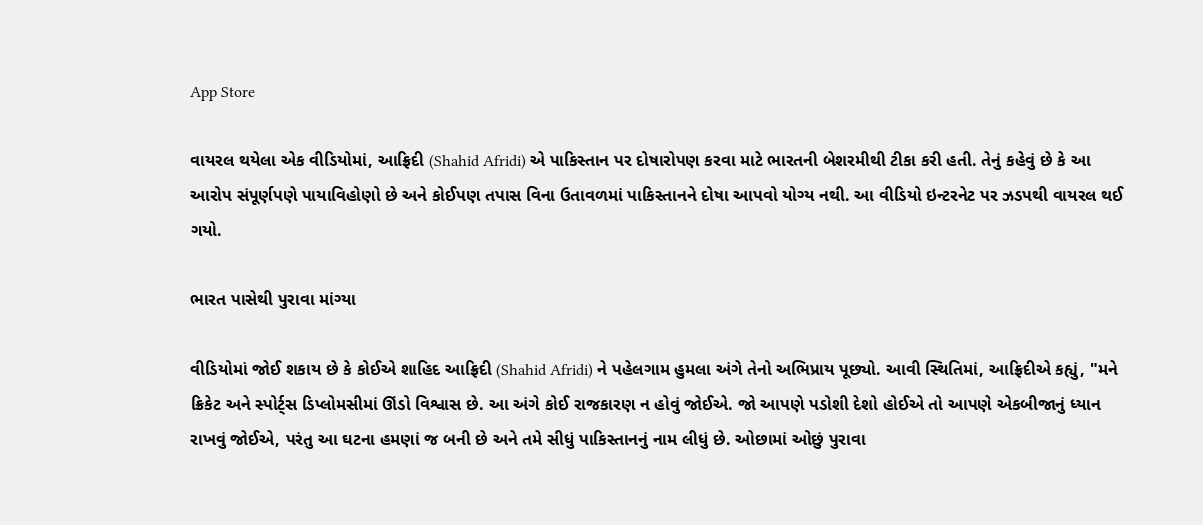App Store

વાયરલ થયેલા એક વીડિયોમાં, આફ્રિદી (Shahid Afridi) એ પાકિસ્તાન પર દોષારોપણ કરવા માટે ભારતની બેશરમીથી ટીકા કરી હતી. તેનું કહેવું છે કે આ આરોપ સંપૂર્ણપણે પાયાવિહોણો છે અને કોઈપણ તપાસ વિના ઉતાવળમાં પાકિસ્તાનને દોષા આપવો યોગ્ય નથી. આ વીડિયો ઇન્ટરનેટ પર ઝડપથી વાયરલ થઈ ગયો.

ભારત પાસેથી પુરાવા માંગ્યા

વીડિયોમાં જોઈ શકાય છે કે કોઈએ શાહિદ આફ્રિદી (Shahid Afridi) ને પહેલગામ હુમલા અંગે તેનો અભિપ્રાય પૂછ્યો. આવી સ્થિતિમાં, આફ્રિદીએ કહ્યું, "મને ક્રિકેટ અને સ્પોર્ટ્સ ડિપ્લોમસીમાં ઊંડો વિશ્વાસ છે. આ અંગે કોઈ રાજકારણ ન હોવું જોઈએ. જો આપણે પડોશી દેશો હોઈએ તો આપણે એકબીજાનું ધ્યાન રાખવું જોઈએ, પરંતુ આ ઘટના હમણાં જ બની છે અને તમે સીધું પાકિસ્તાનનું નામ લીધું છે. ઓછામાં ઓછું પુરાવા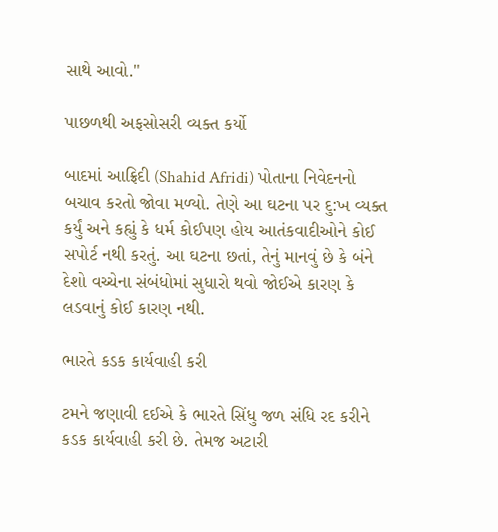સાથે આવો."

પાછળથી અફસોસરી વ્યક્ત કર્યો

બાદમાં આફ્રિદી (Shahid Afridi) પોતાના નિવેદનનો બચાવ કરતો જોવા મળ્યો. તેણે આ ઘટના પર દુ:ખ વ્યક્ત કર્યું અને કહ્યું કે ધર્મ કોઈપણ હોય આતંકવાદીઓને કોઈ સપોર્ટ નથી કરતું. આ ઘટના છતાં, તેનું માનવું છે કે બંને દેશો વચ્ચેના સંબંધોમાં સુધારો થવો જોઈએ કારણ કે લડવાનું કોઈ કારણ નથી.

ભારતે કડક કાર્યવાહી કરી

ટમને જણાવી દઈએ કે ભારતે સિંધુ જળ સંધિ રદ કરીને કડક કાર્યવાહી કરી છે. તેમજ અટારી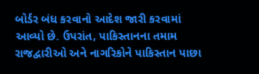બોર્ડર બંધ કરવાનો આદેશ જારી કરવામાં આવ્યો છે. ઉપરાંત, પાકિસ્તાનના તમામ રાજદ્વારીઓ અને નાગરિકોને પાકિસ્તાન પાછા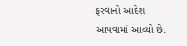ફરવાનો આદેશ આપવામાં આવ્યો છે.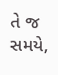તે જ સમયે,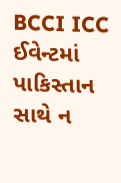BCCI ICC ઈવેન્ટમાં પાકિસ્તાન સાથે ન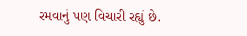રમવાનું પણ વિચારી રહ્યું છે.